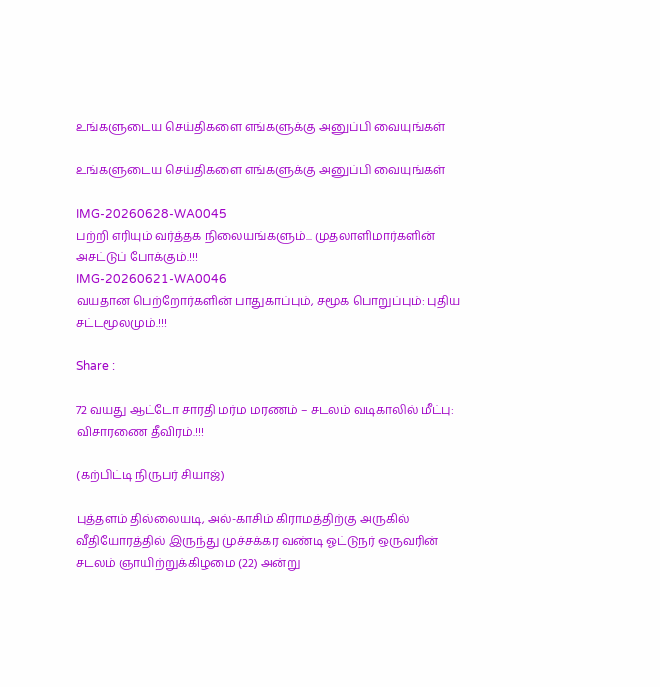உங்களுடைய செய்திகளை எங்களுக்கு அனுப்பி வையுங்கள்

உங்களுடைய செய்திகளை எங்களுக்கு அனுப்பி வையுங்கள்

IMG-20260628-WA0045
பற்றி எரியும் வர்த்தக நிலையங்களும்... முதலாளிமார்களின் அசட்டுப் போக்கும்.!!!
IMG-20260621-WA0046
வயதான பெற்றோர்களின் பாதுகாப்பும், சமூக பொறுப்பும்: புதிய சட்டமூலமும்.!!!

Share :

72 வயது ஆட்டோ சாரதி மர்ம மரணம் – சடலம் வடிகாலில் மீட்பு: விசாரணை தீவிரம்.!!!

(கற்பிட்டி நிருபர் சியாஜ்)

புத்தளம் தில்லையடி, அல்-காசிம் கிராமத்திற்கு அருகில் வீதியோரத்தில் இருந்து முச்சக்கர வண்டி ஓட்டுநர் ஒருவரின் சடலம் ஞாயிற்றுக்கிழமை (22) அன்று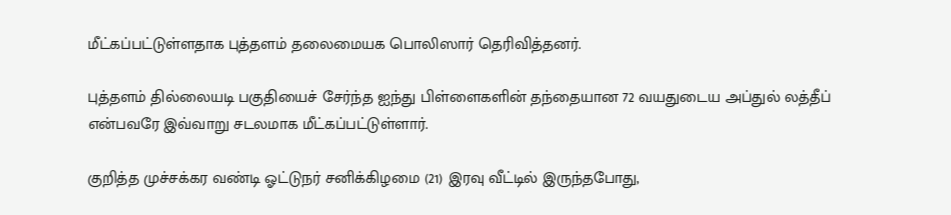மீட்கப்பட்டுள்ளதாக புத்தளம் தலைமையக பொலிஸார் தெரிவித்தனர்.

புத்தளம் தில்லையடி பகுதியைச் சேர்ந்த ஐந்து பிள்ளைகளின் தந்தையான 72 வயதுடைய அப்துல் லத்தீப் என்பவரே இவ்வாறு சடலமாக மீட்கப்பட்டுள்ளார்.

குறித்த முச்சக்கர வண்டி ஓட்டுநர் சனிக்கிழமை (21) இரவு வீட்டில் இருந்தபோது,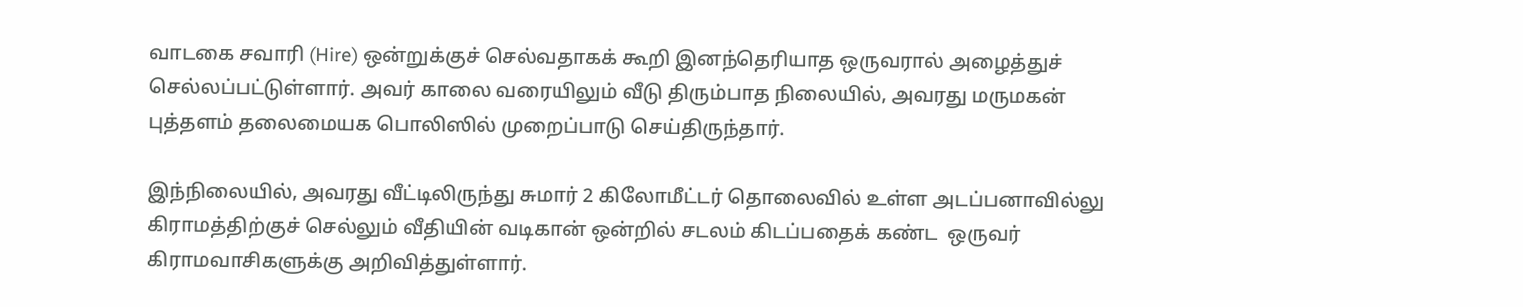வாடகை சவாரி (Hire) ஒன்றுக்குச் செல்வதாகக் கூறி இனந்தெரியாத ஒருவரால் அழைத்துச் செல்லப்பட்டுள்ளார். அவர் காலை வரையிலும் வீடு திரும்பாத நிலையில், அவரது மருமகன் புத்தளம் தலைமையக பொலிஸில் முறைப்பாடு செய்திருந்தார்.

இந்நிலையில், அவரது வீட்டிலிருந்து சுமார் 2 கிலோமீட்டர் தொலைவில் உள்ள அடப்பனாவில்லு கிராமத்திற்குச் செல்லும் வீதியின் வடிகான் ஒன்றில் சடலம் கிடப்பதைக் கண்ட  ஒருவர் கிராமவாசிகளுக்கு அறிவித்துள்ளார்.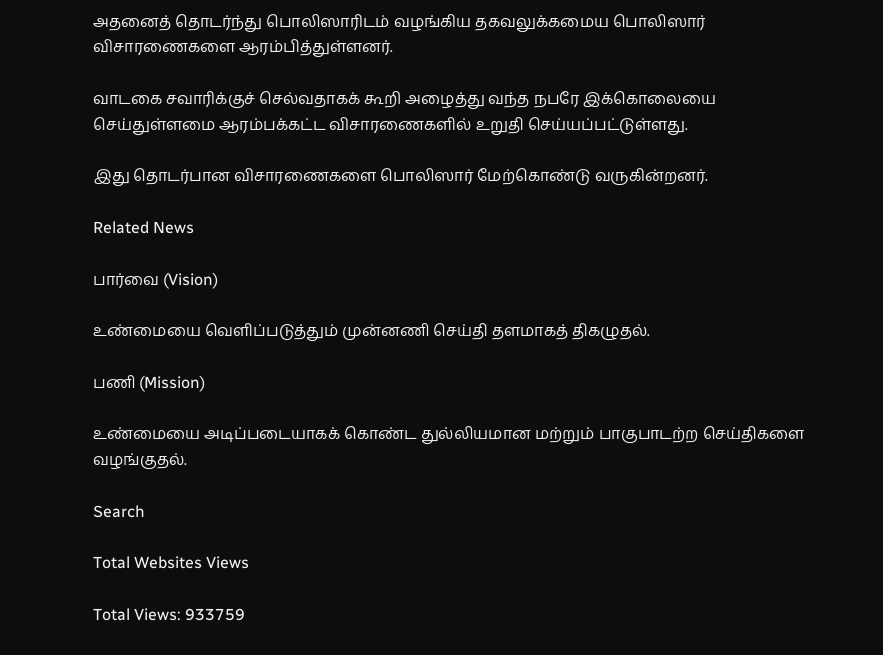அதனைத் தொடர்ந்து பொலிஸாரிடம் வழங்கிய தகவலுக்கமைய பொலிஸார் விசாரணைகளை ஆரம்பித்துள்ளனர்.

வாடகை சவாரிக்குச் செல்வதாகக் கூறி அழைத்து வந்த நபரே இக்கொலையை செய்துள்ளமை ஆரம்பக்கட்ட விசாரணைகளில் உறுதி செய்யப்பட்டுள்ளது.

இது தொடர்பான விசாரணைகளை பொலிஸார் மேற்கொண்டு வருகின்றனர்.

Related News

பார்வை (Vision)

உண்மையை வெளிப்படுத்தும் முன்னணி செய்தி தளமாகத் திகழுதல்.

பணி (Mission)

உண்மையை அடிப்படையாகக் கொண்ட துல்லியமான மற்றும் பாகுபாடற்ற செய்திகளை வழங்குதல்.

Search

Total Websites Views

Total Views: 933759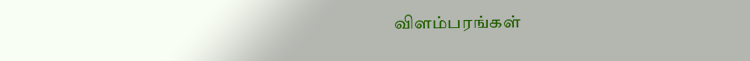விளம்பரங்கள்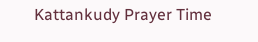Kattankudy Prayer Time